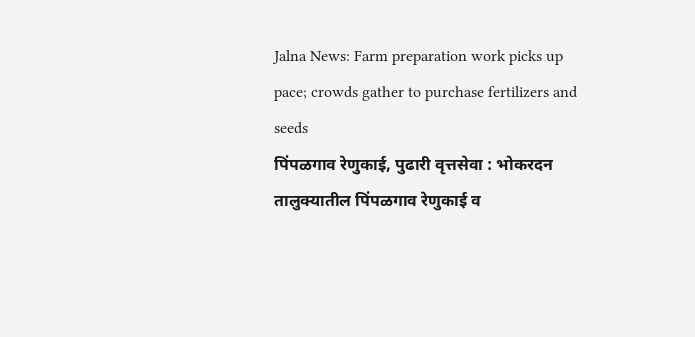Jalna News: Farm preparation work picks up pace; crowds gather to purchase fertilizers and seeds
पिंपळगाव रेणुकाई, पुढारी वृत्तसेवा : भोकरदन तालुक्यातील पिंपळगाव रेणुकाई व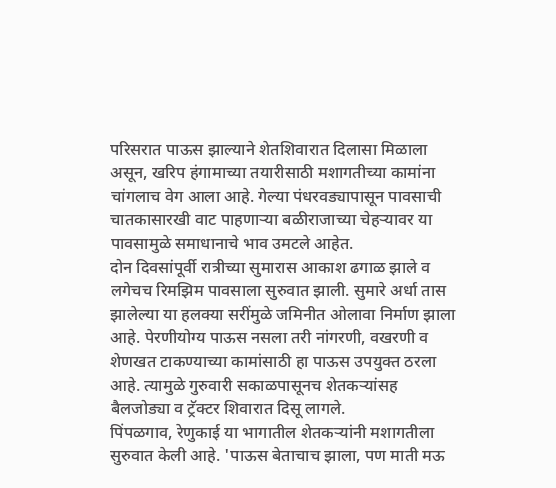परिसरात पाऊस झाल्याने शेतशिवारात दिलासा मिळाला असून, खरिप हंगामाच्या तयारीसाठी मशागतीच्या कामांना चांगलाच वेग आला आहे. गेल्या पंधरवड्यापासून पावसाची चातकासारखी वाट पाहणाऱ्या बळीराजाच्या चेहऱ्यावर या पावसामुळे समाधानाचे भाव उमटले आहेत.
दोन दिवसांपूर्वी रात्रीच्या सुमारास आकाश ढगाळ झाले व लगेचच रिमझिम पावसाला सुरुवात झाली. सुमारे अर्धा तास झालेल्या या हलक्या सरींमुळे जमिनीत ओलावा निर्माण झाला आहे. पेरणीयोग्य पाऊस नसला तरी नांगरणी, वखरणी व शेणखत टाकण्याच्या कामांसाठी हा पाऊस उपयुक्त ठरला आहे. त्यामुळे गुरुवारी सकाळपासूनच शेतकऱ्यांसह बैलजोड्या व ट्रॅक्टर शिवारात दिसू लागले.
पिंपळगाव, रेणुकाई या भागातील शेतकऱ्यांनी मशागतीला सुरुवात केली आहे. 'पाऊस बेताचाच झाला, पण माती मऊ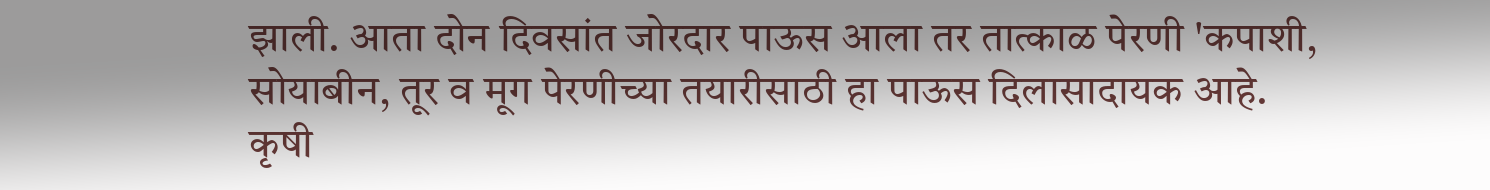झाली. आता दोन दिवसांत जोरदार पाऊस आला तर तात्काळ पेरणी 'कपाशी, सोयाबीन, तूर व मूग पेरणीच्या तयारीसाठी हा पाऊस दिलासादायक आहे.
कृषी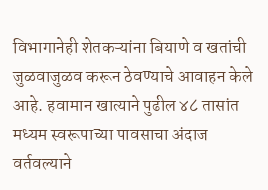विभागानेही शेतकऱ्यांना बियाणे व खतांची जुळवाजुळव करून ठेवण्याचे आवाहन केले आहे. हवामान खात्याने पुढील ४८ तासांत मध्यम स्वरूपाच्या पावसाचा अंदाज वर्तवल्याने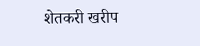शेतकरी खरीप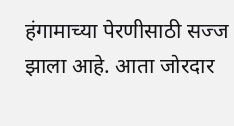हंगामाच्या पेरणीसाठी सज्ज झाला आहे. आता जोरदार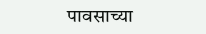पावसाच्या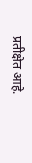प्रतीक्षेत आहे.